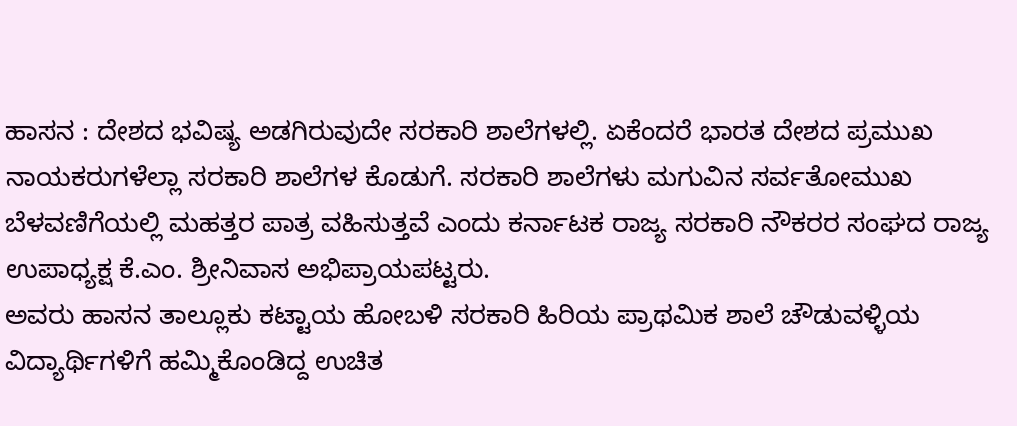ಹಾಸನ : ದೇಶದ ಭವಿಷ್ಯ ಅಡಗಿರುವುದೇ ಸರಕಾರಿ ಶಾಲೆಗಳಲ್ಲಿ. ಏಕೆಂದರೆ ಭಾರತ ದೇಶದ ಪ್ರಮುಖ ನಾಯಕರುಗಳೆಲ್ಲಾ ಸರಕಾರಿ ಶಾಲೆಗಳ ಕೊಡುಗೆ. ಸರಕಾರಿ ಶಾಲೆಗಳು ಮಗುವಿನ ಸರ್ವತೋಮುಖ ಬೆಳವಣಿಗೆಯಲ್ಲಿ ಮಹತ್ತರ ಪಾತ್ರ ವಹಿಸುತ್ತವೆ ಎಂದು ಕರ್ನಾಟಕ ರಾಜ್ಯ ಸರಕಾರಿ ನೌಕರರ ಸಂಘದ ರಾಜ್ಯ ಉಪಾಧ್ಯಕ್ಷ ಕೆ.ಎಂ. ಶ್ರೀನಿವಾಸ ಅಭಿಪ್ರಾಯಪಟ್ಟರು.
ಅವರು ಹಾಸನ ತಾಲ್ಲೂಕು ಕಟ್ಟಾಯ ಹೋಬಳಿ ಸರಕಾರಿ ಹಿರಿಯ ಪ್ರಾಥಮಿಕ ಶಾಲೆ ಚೌಡುವಳ್ಳಿಯ ವಿದ್ಯಾರ್ಥಿಗಳಿಗೆ ಹಮ್ಮಿಕೊಂಡಿದ್ದ ಉಚಿತ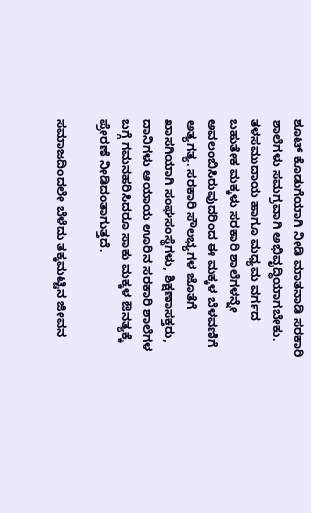ಶೂಟ್ ಕೊಡುಗೆಯಾಗಿ ನೀಡಿ ಮಾತನಾಡಿ ಸರಕಾರಿ ಶಾಲೆಗಳು ಸಮಗ್ರವಾಗಿ ಅಭಿವೃದ್ಧಿಯಾಗಬೇಕು. ತಳಸಮುದಾಯ ಹಾಗೂ ಮಧ್ಯಮ ವರ್ಗದ ಬಹುತೇಕ ಮಕ್ಕಳು ಸರಕಾರಿ ಶಾಲೆಗಳನ್ನೇ ಅವಲಂಬಿಸಿರುವುದರಿಂದ ಈ ಮಕ್ಕಳ ಬೆಳವಣಿಗೆ ಅತ್ಯಗತ್ಯ. ಸರಕಾರಿ ಸೌಲಭ್ಯಗಳ ಜೊತೆಗೆ ಖಾಸಗಿಯಾಗಿ ಸಂಘಸಂಸ್ಥೆಗಳು, ಶಿಕ್ಷಣಾಸಕ್ತರು, ದಾನಿಗಳು ಆಯಾಯ ಊರಿನ ಸರಕಾರಿ ಶಾಲೆಗಳ ಬಗ್ಗೆ ಗಮನಹರಿಸಿದರೂ ಸಾಕು ಮಕ್ಕಳ ಔನತ್ಯಕ್ಕೆ ಪ್ರೇರಣೆ ನೀಡಿದಂತಾಗುತ್ತದೆ.

ಸಮಾಜದಿಂದಲೇ ಬೆಳೆದು ತಕ್ಕಮಟ್ಟಿನ ಜೀವನ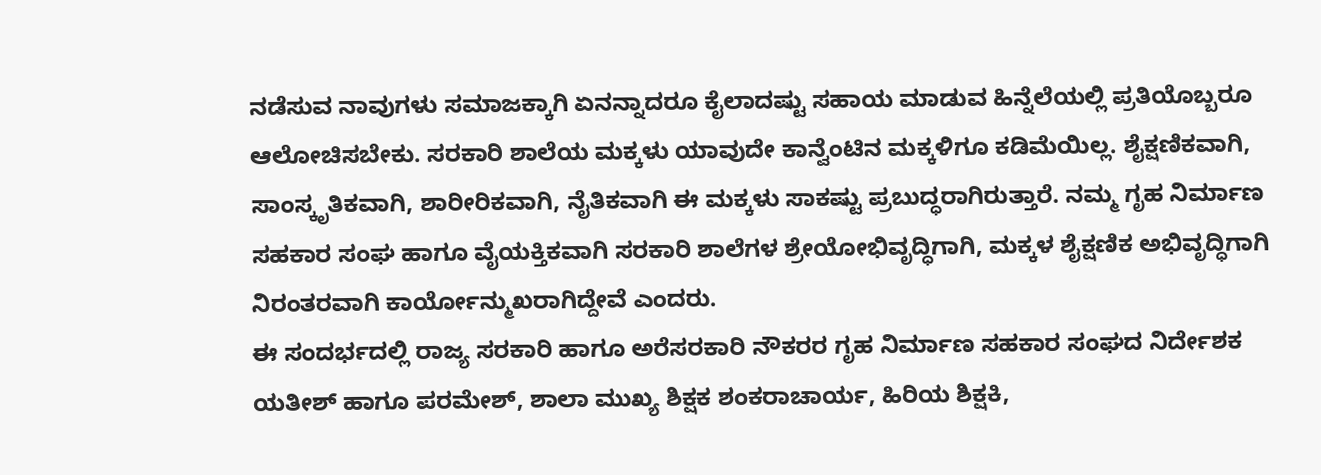ನಡೆಸುವ ನಾವುಗಳು ಸಮಾಜಕ್ಕಾಗಿ ಏನನ್ನಾದರೂ ಕೈಲಾದಷ್ಟು ಸಹಾಯ ಮಾಡುವ ಹಿನ್ನೆಲೆಯಲ್ಲಿ ಪ್ರತಿಯೊಬ್ಬರೂ ಆಲೋಚಿಸಬೇಕು. ಸರಕಾರಿ ಶಾಲೆಯ ಮಕ್ಕಳು ಯಾವುದೇ ಕಾನ್ವೆಂಟಿನ ಮಕ್ಕಳಿಗೂ ಕಡಿಮೆಯಿಲ್ಲ. ಶೈಕ್ಷಣಿಕವಾಗಿ, ಸಾಂಸ್ಕೃತಿಕವಾಗಿ, ಶಾರೀರಿಕವಾಗಿ, ನೈತಿಕವಾಗಿ ಈ ಮಕ್ಕಳು ಸಾಕಷ್ಟು ಪ್ರಬುದ್ಧರಾಗಿರುತ್ತಾರೆ. ನಮ್ಮ ಗೃಹ ನಿರ್ಮಾಣ ಸಹಕಾರ ಸಂಘ ಹಾಗೂ ವೈಯಕ್ತಿಕವಾಗಿ ಸರಕಾರಿ ಶಾಲೆಗಳ ಶ್ರೇಯೋಭಿವೃದ್ಧಿಗಾಗಿ, ಮಕ್ಕಳ ಶೈಕ್ಷಣಿಕ ಅಭಿವೃದ್ಧಿಗಾಗಿ ನಿರಂತರವಾಗಿ ಕಾರ್ಯೋನ್ಮುಖರಾಗಿದ್ದೇವೆ ಎಂದರು.
ಈ ಸಂದರ್ಭದಲ್ಲಿ ರಾಜ್ಯ ಸರಕಾರಿ ಹಾಗೂ ಅರೆಸರಕಾರಿ ನೌಕರರ ಗೃಹ ನಿರ್ಮಾಣ ಸಹಕಾರ ಸಂಘದ ನಿರ್ದೇಶಕ ಯತೀಶ್ ಹಾಗೂ ಪರಮೇಶ್, ಶಾಲಾ ಮುಖ್ಯ ಶಿಕ್ಷಕ ಶಂಕರಾಚಾರ್ಯ, ಹಿರಿಯ ಶಿಕ್ಷಕಿ,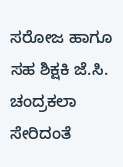ಸರೋಜ ಹಾಗೂ ಸಹ ಶಿಕ್ಷಕಿ ಜೆ.ಸಿ. ಚಂದ್ರಕಲಾ ಸೇರಿದಂತೆ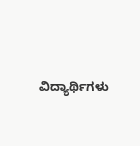ವಿದ್ಯಾರ್ಥಿಗಳು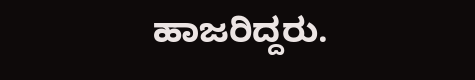ಹಾಜರಿದ್ದರು.